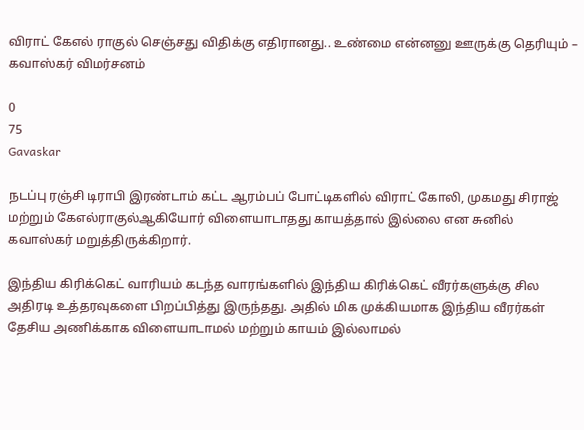விராட் கேஎல் ராகுல் செஞ்சது விதிக்கு எதிரானது.. உண்மை என்னனு ஊருக்கு தெரியும் – கவாஸ்கர் விமர்சனம்

0
75
Gavaskar

நடப்பு ரஞ்சி டிராபி இரண்டாம் கட்ட ஆரம்பப் போட்டிகளில் விராட் கோலி, முகமது சிராஜ் மற்றும் கேஎல்ராகுல்ஆகியோர் விளையாடாதது காயத்தால் இல்லை என சுனில் கவாஸ்கர் மறுத்திருக்கிறார்.

இந்திய கிரிக்கெட் வாரியம் கடந்த வாரங்களில் இந்திய கிரிக்கெட் வீரர்களுக்கு சில அதிரடி உத்தரவுகளை பிறப்பித்து இருந்தது. அதில் மிக முக்கியமாக இந்திய வீரர்கள் தேசிய அணிக்காக விளையாடாமல் மற்றும் காயம் இல்லாமல்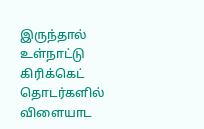இருந்தால் உள்நாட்டு கிரிக்கெட் தொடர்களில் விளையாட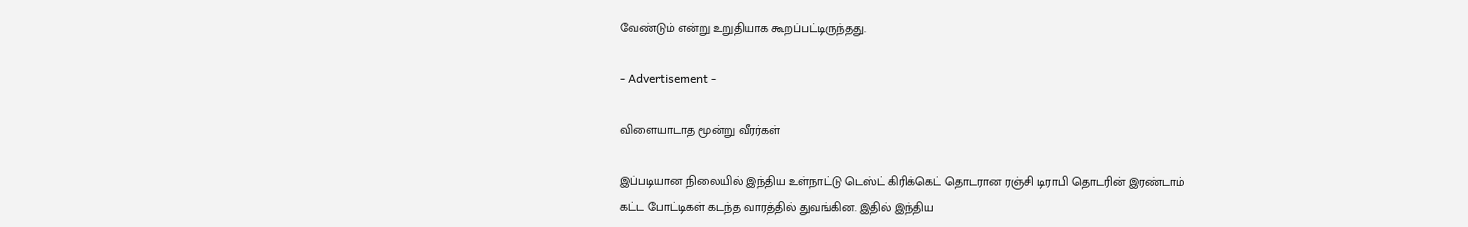வேண்டும் என்று உறுதியாக கூறப்பட்டிருந்தது.

- Advertisement -

விளையாடாத மூன்று வீரர்கள்

இப்படியான நிலையில் இந்திய உள்நாட்டு டெஸ்ட் கிரிக்கெட் தொடரான ரஞ்சி டிராபி தொடரின் இரண்டாம் கட்ட போட்டிகள் கடந்த வாரத்தில் துவங்கின. இதில் இந்திய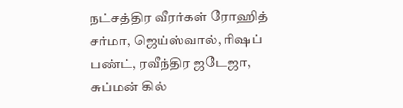நட்சத்திர வீரர்கள் ரோஹித் சர்மா, ஜெய்ஸ்வால், ரிஷப் பண்ட், ரவீந்திர ஜடேஜா, சுப்மன் கில்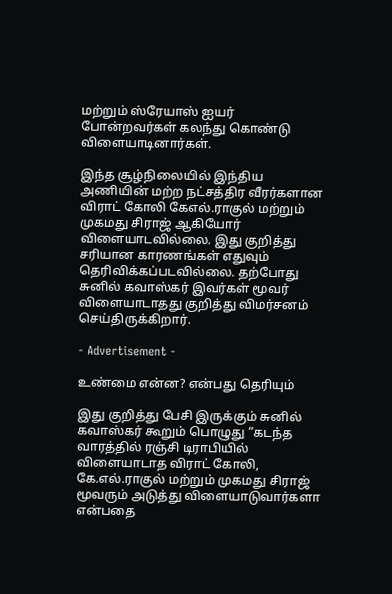மற்றும் ஸ்ரேயாஸ் ஐயர் போன்றவர்கள் கலந்து கொண்டு விளையாடினார்கள்.

இந்த சூழ்நிலையில் இந்திய அணியின் மற்ற நட்சத்திர வீரர்களான விராட் கோலி கேஎல்.ராகுல் மற்றும் முகமது சிராஜ் ஆகியோர் விளையாடவில்லை. இது குறித்து சரியான காரணங்கள் எதுவும் தெரிவிக்கப்படவில்லை. தற்போது சுனில் கவாஸ்கர் இவர்கள் மூவர் விளையாடாதது குறித்து விமர்சனம் செய்திருக்கிறார்.

- Advertisement -

உண்மை என்ன? என்பது தெரியும்

இது குறித்து பேசி இருக்கும் சுனில் கவாஸ்கர் கூறும் பொழுது “கடந்த வாரத்தில் ரஞ்சி டிராபியில் விளையாடாத விராட் கோலி, கே.எல்.ராகுல் மற்றும் முகமது சிராஜ் மூவரும் அடுத்து விளையாடுவார்களா என்பதை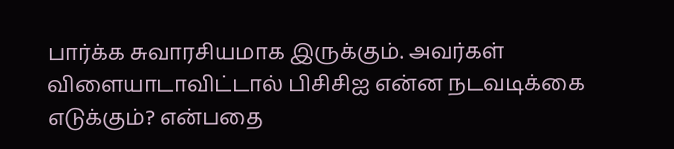பார்க்க சுவாரசியமாக இருக்கும். அவர்கள் விளையாடாவிட்டால் பிசிசிஐ என்ன நடவடிக்கை எடுக்கும்? என்பதை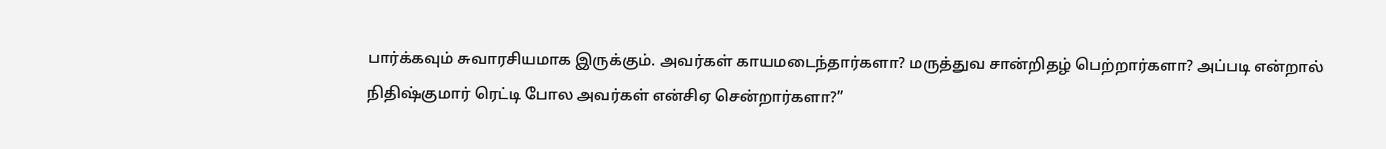பார்க்கவும் சுவாரசியமாக இருக்கும். அவர்கள் காயமடைந்தார்களா? மருத்துவ சான்றிதழ் பெற்றார்களா? அப்படி என்றால் நிதிஷ்குமார் ரெட்டி போல அவர்கள் என்சிஏ சென்றார்களா?”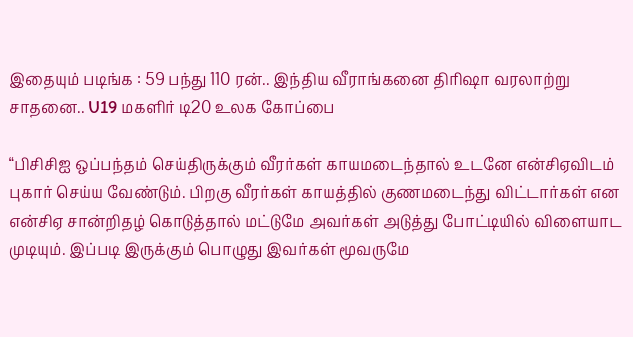இதையும் படிங்க : 59 பந்து 110 ரன்.. இந்திய வீராங்கனை திரிஷா வரலாற்று சாதனை.. U19 மகளிர் டி20 உலக கோப்பை

“பிசிசிஐ ஒப்பந்தம் செய்திருக்கும் வீரர்கள் காயமடைந்தால் உடனே என்சிஏவிடம் புகார் செய்ய வேண்டும். பிறகு வீரர்கள் காயத்தில் குணமடைந்து விட்டார்கள் என என்சிஏ சான்றிதழ் கொடுத்தால் மட்டுமே அவர்கள் அடுத்து போட்டியில் விளையாட முடியும். இப்படி இருக்கும் பொழுது இவர்கள் மூவருமே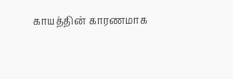காயத்தின் காரணமாக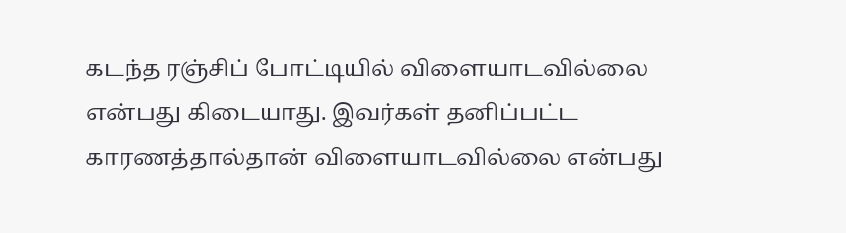கடந்த ரஞ்சிப் போட்டியில் விளையாடவில்லை என்பது கிடையாது. இவர்கள் தனிப்பட்ட காரணத்தால்தான் விளையாடவில்லை என்பது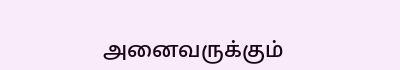அனைவருக்கும்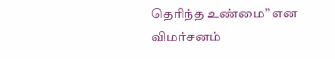தெரிந்த உண்மை” என விமர்சனம்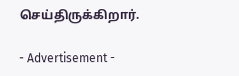செய்திருக்கிறார்.

- Advertisement -